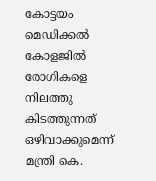കോട്ടയം മെഡിക്കല്‍ കോളജിൽ രോഗികളെ നിലത്തു കിടത്തുന്നത് ഒഴിവാക്കുമെന്ന് മന്ത്രി കെ.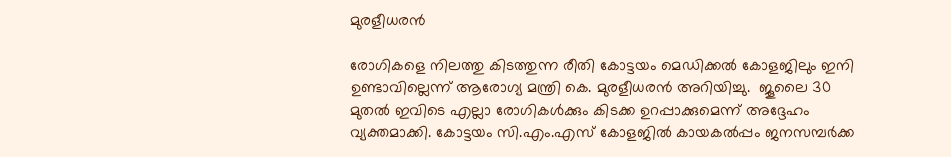മുരളീധരന്‍

രോഗികളെ നിലത്തു കിടത്തുന്ന രീതി കോട്ടയം മെഡിക്കല്‍ കോളജിലും ഇനി ഉണ്ടാവില്ലെന്ന് ആരോഗ്യ മന്ത്രി കെ. മുരളീധരന്‍ അറിയിച്ചു.  ജൂലൈ 30 മുതല്‍ ഇവിടെ എല്ലാ രോഗികള്‍ക്കും കിടക്ക ഉറപ്പാക്കുമെന്ന് അദ്ദേഹം വ്യക്തമാക്കി. കോട്ടയം സി.എം.എസ് കോളജില്‍ കായകല്‍പ്പം ജനസമ്പര്‍ക്ക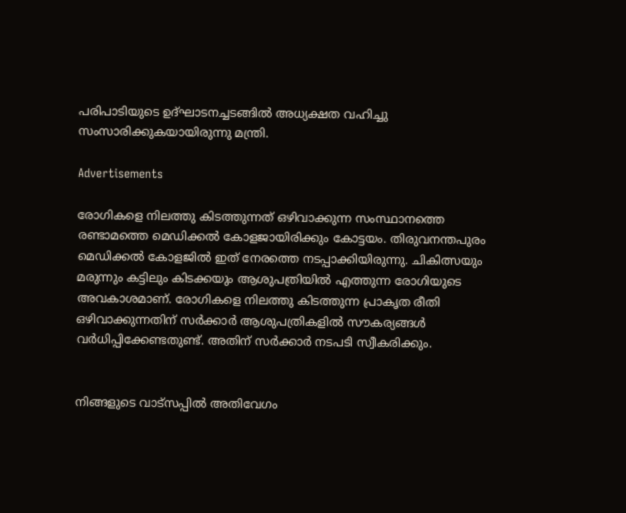പരിപാടിയുടെ ഉദ്ഘാടനച്ചടങ്ങില്‍ അധ്യക്ഷത വഹിച്ചു സംസാരിക്കുകയായിരുന്നു മന്ത്രി.

Advertisements

രോഗികളെ നിലത്തു കിടത്തുന്നത് ഒഴിവാക്കുന്ന സംസ്ഥാനത്തെ രണ്ടാമത്തെ മെഡിക്കല്‍ കോളജായിരിക്കും കോട്ടയം. തിരുവനന്തപുരം മെഡിക്കല്‍ കോളജില്‍ ഇത് നേരത്തെ നടപ്പാക്കിയിരുന്നു. ചികിത്സയും മരുന്നും കട്ടിലും കിടക്കയും ആശുപത്രിയില്‍ എത്തുന്ന രോഗിയുടെ അവകാശമാണ്. രോഗികളെ നിലത്തു കിടത്തുന്ന പ്രാകൃത രീതി ഒഴിവാക്കുന്നതിന് സര്‍ക്കാര്‍ ആശുപത്രികളില്‍ സൗകര്യങ്ങള്‍ വര്‍ധിപ്പിക്കേണ്ടതുണ്ട്. അതിന് സര്‍ക്കാര്‍ നടപടി സ്വീകരിക്കും.


നിങ്ങളുടെ വാട്സപ്പിൽ അതിവേഗം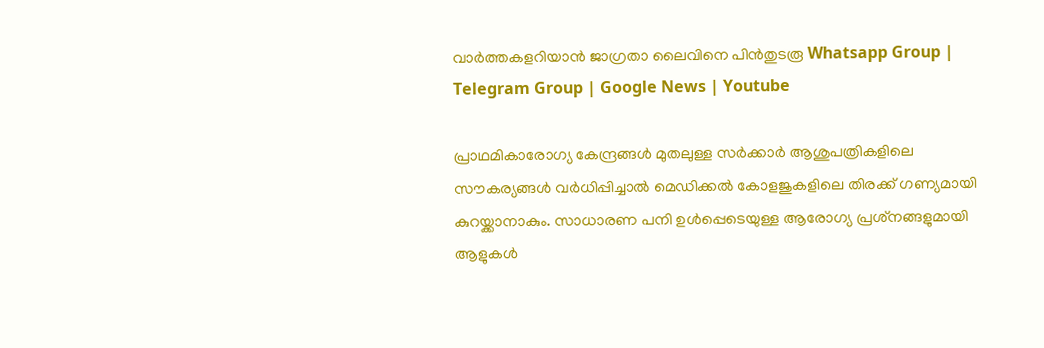വാർത്തകളറിയാൻ ജാഗ്രതാ ലൈവിനെ പിൻതുടരൂ Whatsapp Group | Telegram Group | Google News | Youtube

പ്രാഥമികാരോഗ്യ കേന്ദ്രങ്ങള്‍ മുതലുള്ള സര്‍ക്കാര്‍ ആശുപത്രികളിലെ സൗകര്യങ്ങള്‍ വര്‍ധിപ്പിച്ചാല്‍ മെഡിക്കല്‍ കോളജുകളിലെ തിരക്ക് ഗണ്യമായി കുറയ്ക്കാനാകും. സാധാരണ പനി ഉള്‍പ്പെടെയുള്ള ആരോഗ്യ പ്രശ്‌നങ്ങളുമായി ആളുകള്‍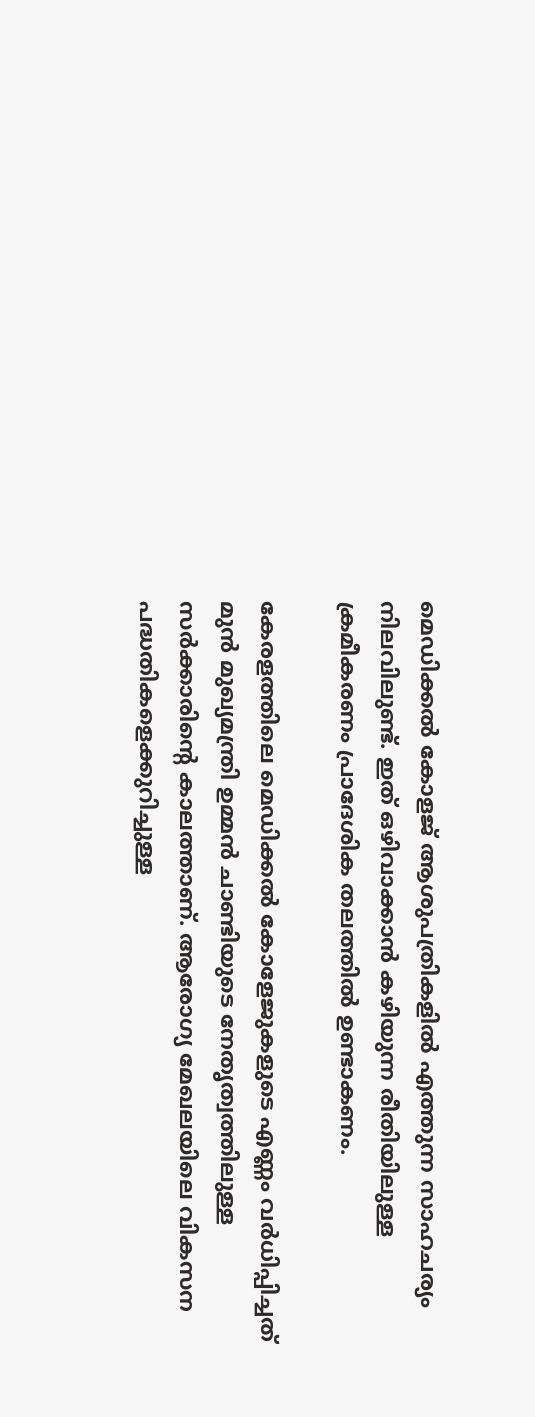മെഡിക്കല്‍ കോളജ് ആശുപത്രികളില്‍ എത്തുന്ന സാഹചര്യം നിലവിലുണ്ട്. ഇത് ഒഴിവാക്കാന്‍ കഴിയുന്ന രീതിയിലുള്ള ക്രമീകരണം പ്രാദേശിക തലത്തില്‍ ഉണ്ടാകണം.

കേരളത്തിലെ മെഡിക്കല്‍ കോളേജുകളുടെ എണ്ണം വര്‍ധിപ്പിച്ചത് മുന്‍ മുഖ്യമന്ത്രി ഉമ്മന്‍ ചാണ്ടിയുടെ നേതൃത്വത്തിലുള്ള സര്‍ക്കാരിന്റെ കാലത്താണ്. ആരോഗ്യ മേഖലയിലെ വികസന പദ്ധതികളെക്കുറിച്ചുള്ള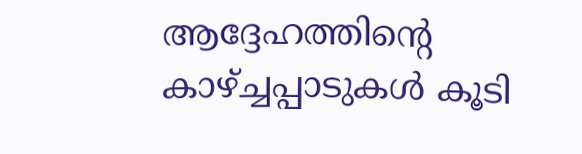ആദ്ദേഹത്തിന്റെ കാഴ്ച്ചപ്പാടുകള്‍ കൂടി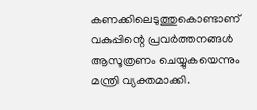കണക്കിലെടുത്തുകൊണ്ടാണ് വകുപ്പിന്റെ പ്രവര്‍ത്തനങ്ങള്‍ ആസൂത്രണം ചെയ്യുകയെന്നും മന്ത്രി വ്യക്തമാക്കി.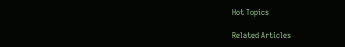Hot Topics

Related Articles